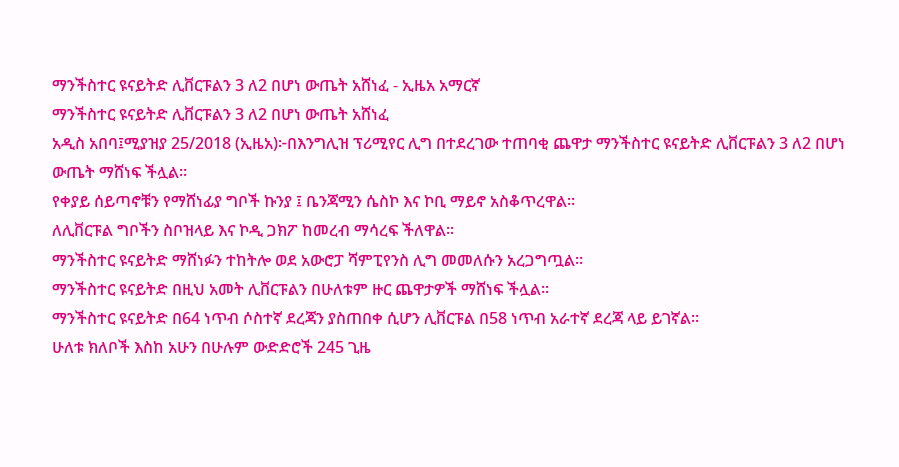ማንችስተር ዩናይትድ ሊቨርፑልን 3 ለ2 በሆነ ውጤት አሸነፈ - ኢዜአ አማርኛ
ማንችስተር ዩናይትድ ሊቨርፑልን 3 ለ2 በሆነ ውጤት አሸነፈ
አዲስ አበባ፤ሚያዝያ 25/2018 (ኢዜአ)፦በእንግሊዝ ፕሪሚየር ሊግ በተደረገው ተጠባቂ ጨዋታ ማንችስተር ዩናይትድ ሊቨርፑልን 3 ለ2 በሆነ ውጤት ማሸነፍ ችሏል።
የቀያይ ሰይጣኖቹን የማሸነፊያ ግቦች ኩንያ ፤ ቤንጃሚን ሴስኮ እና ኮቢ ማይኖ አስቆጥረዋል።
ለሊቨርፑል ግቦችን ስቦዝላይ እና ኮዲ ጋክፖ ከመረብ ማሳረፍ ችለዋል።
ማንችስተር ዩናይትድ ማሸነፉን ተከትሎ ወደ አውሮፓ ሻምፒየንስ ሊግ መመለሱን አረጋግጧል።
ማንችስተር ዩናይትድ በዚህ አመት ሊቨርፑልን በሁለቱም ዙር ጨዋታዎች ማሸነፍ ችሏል።
ማንችስተር ዩናይትድ በ64 ነጥብ ሶስተኛ ደረጃን ያስጠበቀ ሲሆን ሊቨርፑል በ58 ነጥብ አራተኛ ደረጃ ላይ ይገኛል።
ሁለቱ ክለቦች እስከ አሁን በሁሉም ውድድሮች 245 ጊዜ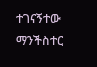ተገናኝተው ማንችስተር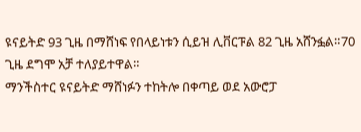ዩናይትድ 93 ጊዜ በማሸነፍ የበላይነቱን ሲይዝ ሊቨርፑል 82 ጊዜ አሸንፏል።70 ጊዜ ደግሞ አቻ ተለያይተዋል።
ማንችስተር ዩናይትድ ማሸነፉን ተከትሎ በቀጣይ ወደ አውሮፓ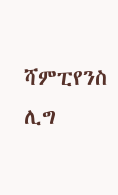ሻምፒየንስ ሊግ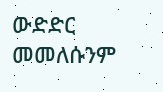ውድድር መመለሱንም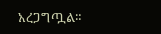አረጋግጧል።